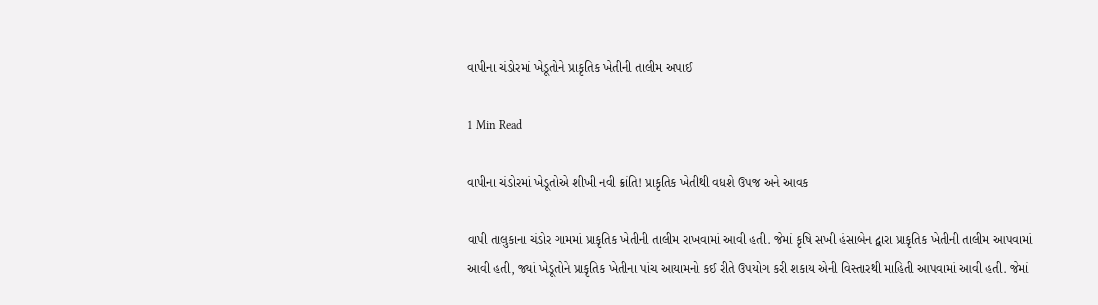વાપીના ચંડોરમાં ખેડૂતોને પ્રાકૃતિક ખેતીની તાલીમ અપાઈ

1 Min Read

વાપીના ચંડોરમાં ખેડૂતોએ શીખી નવી ક્રાંતિ! પ્રાકૃતિક ખેતીથી વધશે ઉપજ અને આવક

વાપી તાલુકાના ચંડોર ગામમાં પ્રાકૃતિક ખેતીની તાલીમ રાખવામાં આવી હતી. જેમાં કૃષિ સખી હંસાબેન દ્વારા પ્રાકૃતિક ખેતીની તાલીમ આપવામાં આવી હતી, જ્યાં ખેડૂતોને પ્રાકૃતિક ખેતીના પાંચ આયામનો કઈ રીતે ઉપયોગ કરી શકાય એની વિસ્તારથી માહિતી આપવામાં આવી હતી. જેમાં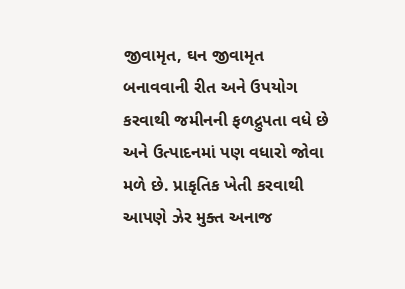જીવામૃત, ઘન જીવામૃત બનાવવાની રીત અને ઉપયોગ કરવાથી જમીનની ફળદ્રુપતા વધે છે અને ઉત્પાદનમાં પણ વધારો જોવા મળે છે. પ્રાકૃતિક ખેતી કરવાથી આપણે ઝેર મુક્ત અનાજ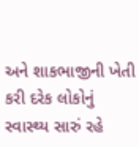અને શાકભાજીની ખેતી કરી દરેક લોકોનું સ્વાસ્થ્ય સારું રહે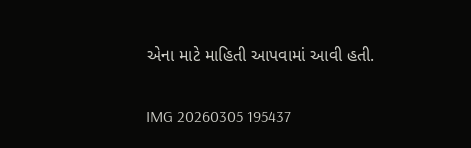એના માટે માહિતી આપવામાં આવી હતી.

IMG 20260305 195437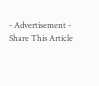- Advertisement -
Share This Article